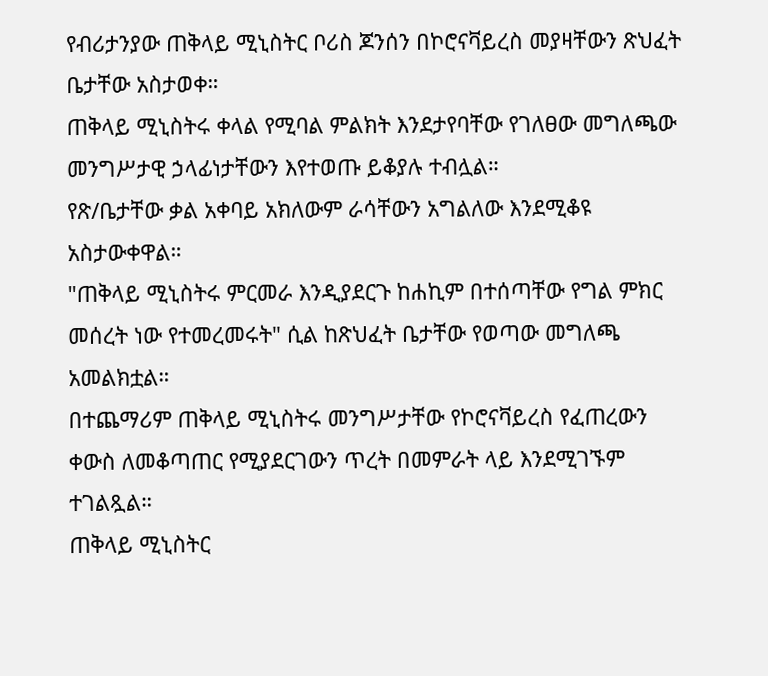የብሪታንያው ጠቅላይ ሚኒስትር ቦሪስ ጆንሰን በኮሮናቫይረስ መያዛቸውን ጽህፈት ቤታቸው አስታወቀ።
ጠቅላይ ሚኒስትሩ ቀላል የሚባል ምልክት እንደታየባቸው የገለፀው መግለጫው መንግሥታዊ ኃላፊነታቸውን እየተወጡ ይቆያሉ ተብሏል።
የጽ/ቤታቸው ቃል አቀባይ አክለውም ራሳቸውን አግልለው እንደሚቆዩ አስታውቀዋል።
"ጠቅላይ ሚኒስትሩ ምርመራ እንዲያደርጉ ከሐኪም በተሰጣቸው የግል ምክር መሰረት ነው የተመረመሩት" ሲል ከጽህፈት ቤታቸው የወጣው መግለጫ አመልክቷል።
በተጨማሪም ጠቅላይ ሚኒስትሩ መንግሥታቸው የኮሮናቫይረስ የፈጠረውን ቀውስ ለመቆጣጠር የሚያደርገውን ጥረት በመምራት ላይ እንደሚገኙም ተገልጿል።
ጠቅላይ ሚኒስትር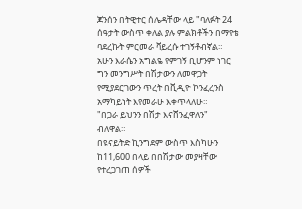ጆንሰን በትዊተር ሰሌዳቸው ላይ "ባለፉት 24 ሰዓታት ውስጥ ቀለል ያሉ ምልክቶችን በማየቴ ባደረኩት ምርመራ ቫይረሱ ተገኝቶብኛል። አሁን እራሴን አግልዬ የምገኝ ቢሆንም ነገር ግን መንግሥት በሽታውን ለመዋጋት የሚያደርገውን ጥረት በቪዲዮ ኮንፈረንስ አማካይነት እየመራሁ እቀጥላለሁ።
"በጋራ ይህንን በሽታ እናሸንፈዋለን" ብለዋል።
በዩናይትድ ኪንግደም ውስጥ እስካሁን ከ11,600 በላይ በበሽታው መያዛቸው የተረጋገጠ ሰዎች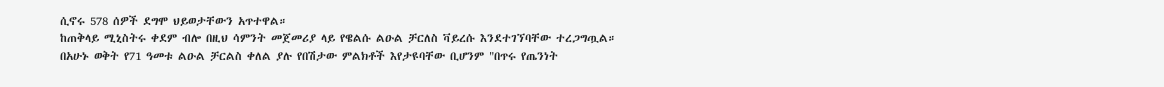ሲኖሩ 578 ሰዎች ደግሞ ህይወታቸውን አጥተዋል።
ከጠቅላይ ሚኒስትሩ ቀደም ብሎ በዚህ ሳምንት መጀመሪያ ላይ የዌልሱ ልዑል ቻርለስ ቫይረሱ እንደተገኘባቸው ተረጋግጧል።
በአሁኑ ወቅት የ71 ዓመቱ ልዑል ቻርልስ ቀለል ያሉ የበሽታው ምልክቶች እየታዩባቸው ቢሆንም "በጥሩ የጤንነት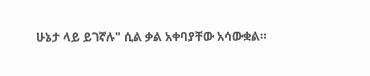ሁኔታ ላይ ይገኛሉ" ሲል ቃል አቀባያቸው አሳውቋል።